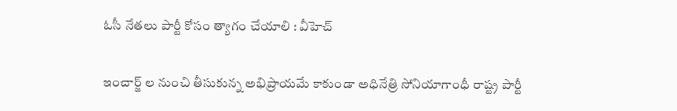ఓసీ నేతలు పార్టీ కోసం త్యాగం చేయాలి ‌: వీహెచ్

ఇంచార్జ్ ల నుంచి తీసుకున్న అభిప్రాయమే కాకుండా అధినేత్రి సోనియాగాంధీ రాష్ట్ర పార్టీ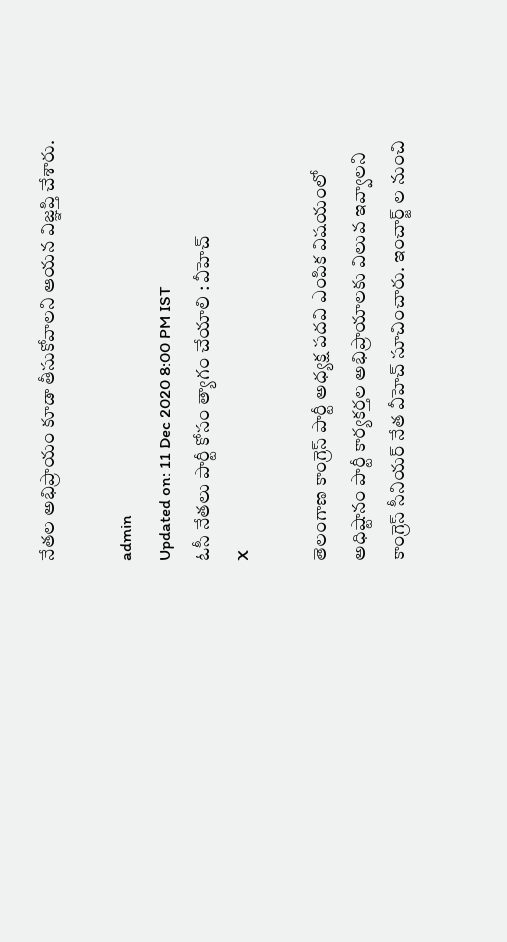నేతల అభిప్రాయం కూడా తీసుకోవాలని ఆయన విజ్ఞప్తి చేశారు.

admin
Updated on: 11 Dec 2020 8:00 PM IST
ఓసీ నేతలు పార్టీ కోసం త్యాగం చేయాలి ‌: వీహెచ్
X

తెలంగాణ కాంగ్రెస్ పార్టీ అధ్యక్ష పదవి ఎంపిక విషయంలో అధిష్టానం పార్టీ కార్యకర్తల అభిప్రాయాలకు విలువ ఇవ్వాలని కాంగ్రెస్ సీనియర్ నేత వీహెచ్ సూచించారు. ఇంచార్జ్ ల నుంచి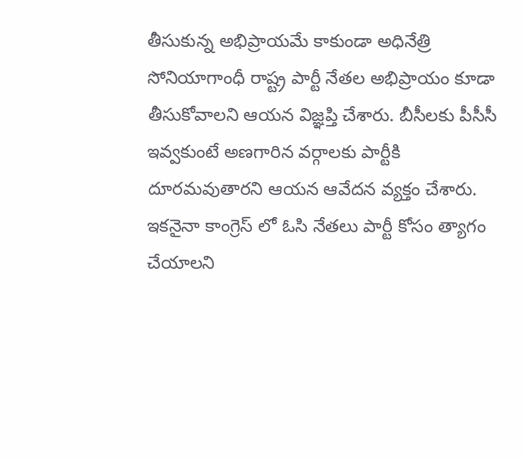తీసుకున్న అభిప్రాయమే కాకుండా అధినేత్రి సోనియాగాంధీ రాష్ట్ర పార్టీ నేతల అభిప్రాయం కూడా తీసుకోవాలని ఆయన విజ్ఞప్తి చేశారు. బీసీలకు పీసీసీ ఇవ్వకుంటే అణగారిన వర్గాలకు పార్టీకి దూరమవుతారని ఆయన ఆవేదన వ్యక్తం చేశారు. ఇకనైనా కాంగ్రెస్ లో ఓసి నేతలు పార్టీ కోసం త్యాగం చేయాలని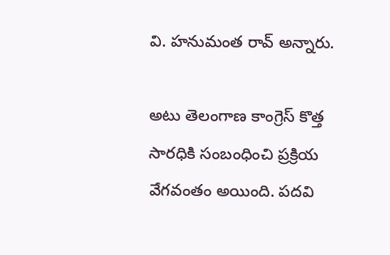వి. హనుమంత రావ్ అన్నారు.

అటు తెలంగాణ కాంగ్రెస్ కొత్త సారధికి సంబంధించి ప్రక్రియ వేగవంతం అయింది. పదవి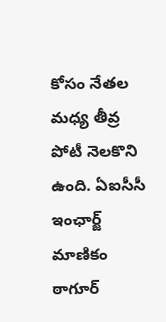కోసం నేతల మధ్య తీవ్ర పోటీ నెలకొని ఉంది. ఏఐసీసీ ఇంఛార్జ్‌ మాణికం ఠాగూర్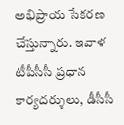అభిప్రాయ సేకరణ చేస్తున్నారు. ఇవాళ టీపీసీసీ ప్రధాన కార్యదర్శులు, డీసీసీ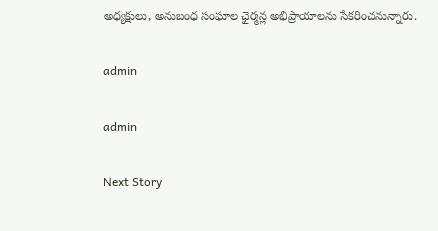అధ్యక్షులు, అనుబంధ సంఘాల ఛైర్మన్ల అభిప్రాయాలను సేకరించనున్నారు.

admin

admin

Next Story